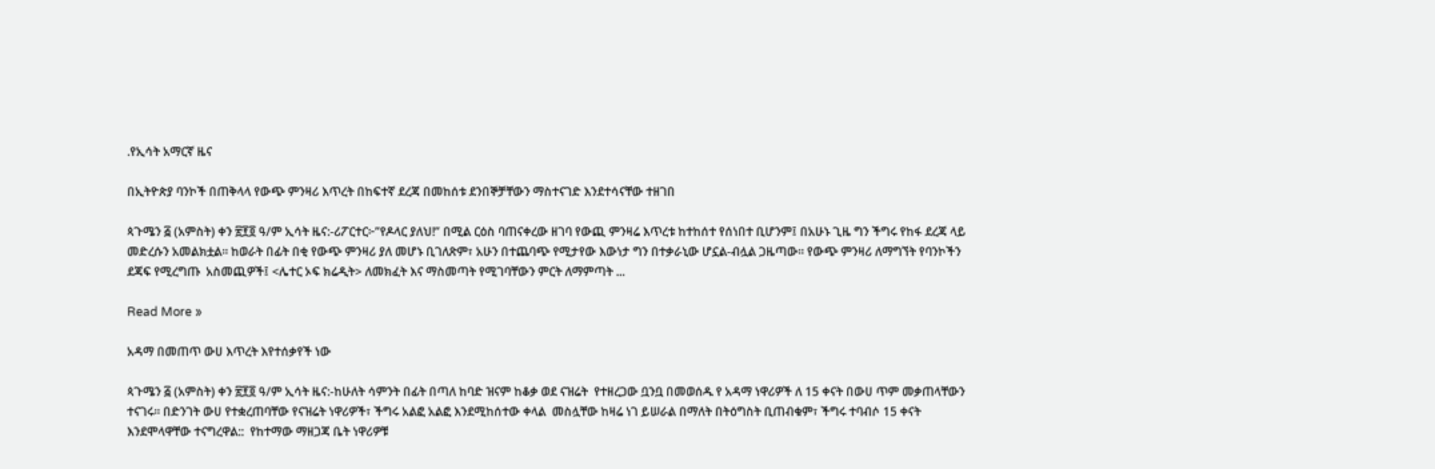.የኢሳት አማርኛ ዜና

በኢትዮጵያ ባንኮች በጠቅላላ የውጭ ምንዛሪ እጥረት በከፍተኛ ደረጃ በመከሰቱ ደንበኞቻቸውን ማስተናገድ እንደተሳናቸው ተዘገበ

ጳጉሜን ፭ (አምስት) ቀን ፳፻፬ ዓ/ም ኢሳት ዜና:-ሪፖርተር፦”የዶላር ያለህ!” በሚል ርዕስ ባጠናቀረው ዘገባ የውጪ ምንዛሬ እጥረቱ ከተከሰተ የሰነበተ ቢሆንም፤ በአሁኑ ጊዜ ግን ችግሩ የከፋ ደረጃ ላይ መድረሱን አመልክቷል። ከወራት በፊት በቂ የውጭ ምንዛሪ ያለ መሆኑ ቢገለጽም፣ አሁን በተጨባጭ የሚታየው እውነታ ግን በተቃራኒው ሆኗል-ብሏል ጋዜጣው። የውጭ ምንዛሪ ለማግኘት የባንኮችን ደጃፍ የሚረግጡ  አስመጪዎች፤ <ሌተር ኦፍ ክሬዲት> ለመክፈት እና ማስመጣት የሚገባቸውን ምርት ለማምጣት ...

Read More »

አዳማ በመጠጥ ውሀ እጥረት እየተሰቃየች ነው

ጳጉሜን ፭ (አምስት) ቀን ፳፻፬ ዓ/ም ኢሳት ዜና:-ከሁለት ሳምንት በፊት በጣለ ከባድ ዝናም ከቆቃ ወደ ናዝሬት  የተዘረጋው ቧንቧ በመወሰዱ የ አዳማ ነዋሪዎች ለ 15 ቀናት በውሀ ጥም መቃጠላቸውን ተናገሩ። በድንገት ውሀ የተቋረጠባቸው የናዝሬት ነዋሪዎች፣ ችግሩ አልፎ አልፎ እንደሚከሰተው ቀላል  መስሏቸው ከዛሬ ነገ ይሠራል በማለት በትዕግስት ቢጠብቁም፣ ችግሩ ተባብሶ 15 ቀናት እንደሞላዋቸው ተናግረዋል::  የከተማው ማዘጋጃ ቤት ነዋሪዎቹ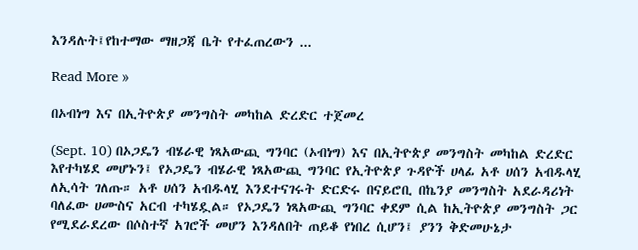እንዳሉት፤የከተማው ማዘጋጃ ቤት የተፈጠረውን ...

Read More »

በኦብነግ እና በኢትዮጵያ መንግስት መካከል ድረድር ተጀመረ

(Sept. 10) በኦጋዴን ብሄራዊ ነጻአውጪ ግንባር (ኦብነግ) እና በኢትዮጵያ መንግስት መካከል ድረድር እየተካሄደ መሆኑን፤ የኦጋዴን ብሄራዊ ነጻአውጪ ግንባር የኢትዮጵያ ጉዳዮች ሀላፊ አቶ ሀሰን አብዱላሂ ለኢሳት ገለጡ። አቶ ሀሰን አብዱላሂ እንደተናገሩት ድርድሩ በናይሮቢ በኬንያ መንግስት አደራዳሪነት ባለፈው ሀሙስና አርብ ተካሄዷል። የኦጋዴን ነጻአውጪ ግንባር ቀደም ሲል ከኢትዮጵያ መንግስት ጋር የሚደራደረው በሶስተኛ አገሮች መሆን እንዳለበት ጠይቆ የነበረ ሲሆን፤ ያንን ቅድመሁኔታ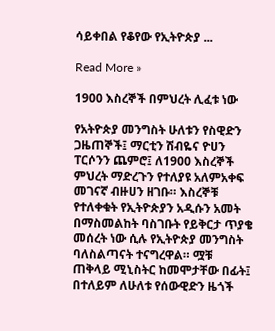ሳይቀበል የቆየው የኢትዮጵያ ...

Read More »

1900 እስረኞች በምህረት ሊፈቱ ነው

የአትዮጵያ መንግስት ሁለቱን የስዊድን ጋዜጠኞች፤ ማርቲን ሽብዬና ዮሀን ፐርሶንን ጨምሮ፤ ለ1900 እስረኞች ምህረት ማድረጉን የተለያዩ አለምአቀፍ መገናኛ ብዙሀን ዘገቡ። እስረኞቹ የተለቀቁት የኢትዮጵያን አዲሱን አመት በማስመልከት ባስገቡት የይቅርታ ጥያቄ መሰረት ነው ሲሉ የኢትዮጵያ መንግስት ባለስልጣናት ተናግረዋል። ሟቹ ጠቅላይ ሚኒስትር ከመሞታቸው በፊት፤ በተለይም ለሁለቱ የሰውዊድን ዜጎች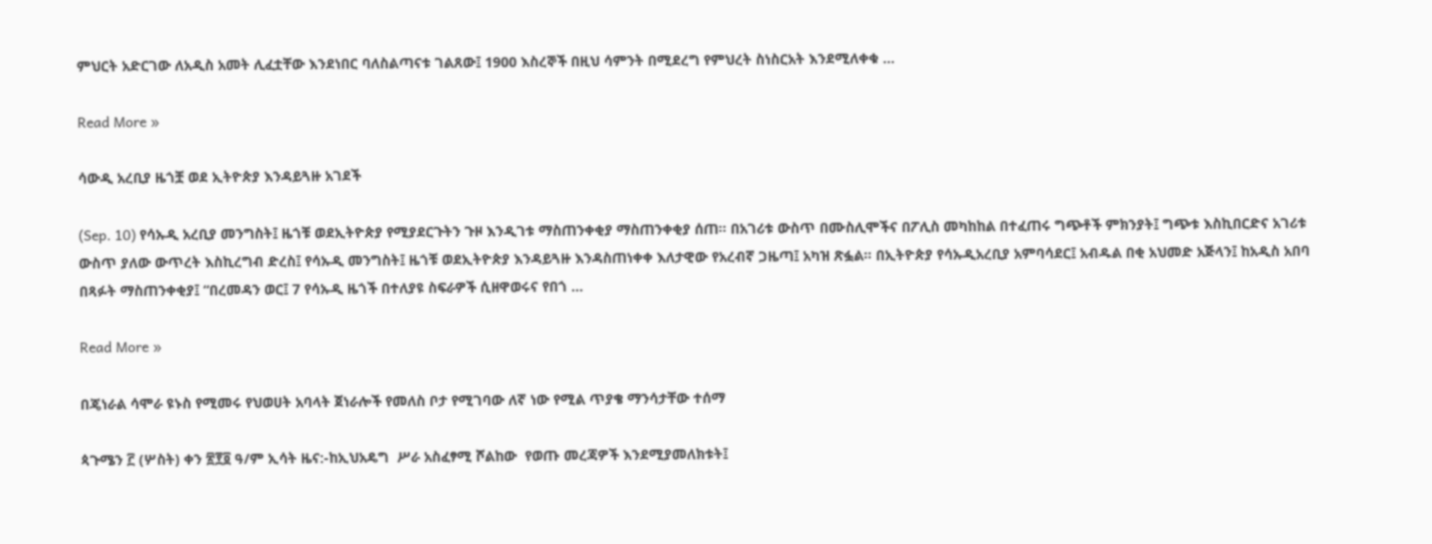ምህርት አድርገው ለአዲስ አመት ሊፈቷቸው እንደነበር ባለስልጣናቱ ገልጸው፤ 1900 እስረኞች በዚህ ሳምንት በሚደረግ የምህረት ስነስርአት እንደሚለቀቁ ...

Read More »

ሳውዲ አረቢያ ዜጎቿ ወደ ኢትዮጵያ እንዳይጓዙ አገደች

(Sep. 10) የሳኡዲ አረቢያ መንግስት፤ ዜጎቹ ወደኢትዮጵያ የሚያደርጉትን ጉዞ እንዲገቱ ማስጠንቀቂያ ማስጠንቀቂያ ሰጠ። በአገሪቱ ውስጥ በሙስሊሞችና በፖሊስ መካከከል በተፈጠሩ ግጭቶች ምክንያት፤ ግጭቱ እስኪበርድና አገሪቱ ውስጥ ያለው ውጥረት እስኪረግብ ድረስ፤ የሳኡዲ መንግስት፤ ዜጎቹ ወደኢትዮጵያ እንዳይጓዙ እንዳስጠነቀቀ እለታዊው የአረብኛ ጋዜጣ፤ አካዝ ጽፏል። በኢትዮጵያ የሳኡዲአረቢያ አምባሳደር፤ አብዱል በቂ አህመድ አጅላን፤ ከአዲስ አበባ በጻፉት ማስጠንቀቂያ፤ “በረመዳን ወር፤ 7 የሳኡዲ ዜጎች በተለያዩ ስፍራዎች ሲዘዋወሩና የበጎ ...

Read More »

በጄነራል ሳሞራ ዩኑስ የሚመሩ የህወሀት አባላት ጀነራሎች የመለስ ቦታ የሚገባው ለኛ ነው የሚል ጥያቄ ማንሳታቸው ተሰማ

ጳጉሜን ፫ (ሦስት) ቀን ፳፻፬ ዓ/ም ኢሳት ዜና:-ከኢህአዴግ  ሥራ አስፈፃሚ ሾልከው  የወጡ መረጃዎች እንደሚያመለክቱት፤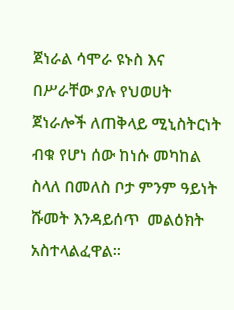ጀነራል ሳሞራ ዩኑስ እና በሥራቸው ያሉ የህወሀት ጀነራሎች ለጠቅላይ ሚኒስትርነት ብቁ የሆነ ሰው ከነሱ መካከል ስላለ በመለስ ቦታ ምንም ዓይነት ሹመት እንዳይሰጥ  መልዕክት አስተላልፈዋል።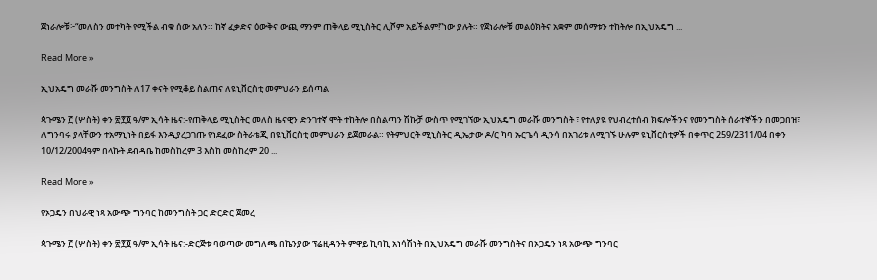ጀነራሎቹ፦“መለስን መተካት የሚችል ብቁ ሰው አለን። ከኛ ፈቃድና ዕውቅና ውጪ ማንም ጠቅላይ ሚኒስትር ሊሾም አይችልም!”ነው ያሉት። የጀነራሎቹ መልዕክትና አቋም መሰማቱን ተከትሎ በኢህአዴግ ...

Read More »

ኢህአዴግ መራሹ መንግስት ለ17 ቀናት የሚቆይ ስልጠና ለዩኒቨርስቲ መምህራን ይሰጣል

ጳጉሜን ፫ (ሦስት) ቀን ፳፻፬ ዓ/ም ኢሳት ዜና:-የጠቅላይ ሚኒስትር መለስ ዜናዊን ድንገተኛ ሞት ተከትሎ በስልጣን ሽኩቻ ውስጥ የሚገኘው ኢህአዴግ መራሹ መንግስት ፣ የተለያዩ የህብረተሰብ ክፍሎችንና የመንግስት ሰራተኞችን በመጋበዝ፣ ለግንባሩ ያላቸውን ተአማኒነት በይፋ እንዲያረጋገጡ የነደፈው ስትራቴጂ በዩኒቨርስቲ መምህራን ይጀመራል። የትምህርት ሚኒስትር ዲኤታው ዶ/ር ካባ ኡርጌሳ ዲንሳ በአገሪቱ ለሚገኙ ሁሉም ዩኒቨርስቲዎች በቀጥር 259/2311/04 በቀን 10/12/2004ዓም በላኩት ደብዳቤ ከመስከረም 3 እስከ መስከረም 20 ...

Read More »

የኦጋዴን በህራዊ ነጻ አውጭ ግንባር ከመንግስት ጋር ድርድር ጀመረ

ጳጉሜን ፫ (ሦስት) ቀን ፳፻፬ ዓ/ም ኢሳት ዜና:-ድርጅቱ ባወጣው መግለጫ በኬንያው ፕሬዚዳንት ምዋይ ኪባኪ አነሳሽነት በኢህአዴግ መራሹ መንግስትና በኦጋዴን ነጻ አውጭ ግንባር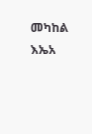መካከል እኤአ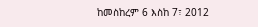ከመስከረም 6 እስከ 7፣ 2012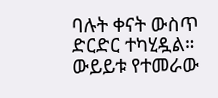ባሉት ቀናት ውስጥ ድርድር ተካሂዷል። ውይይቱ የተመራው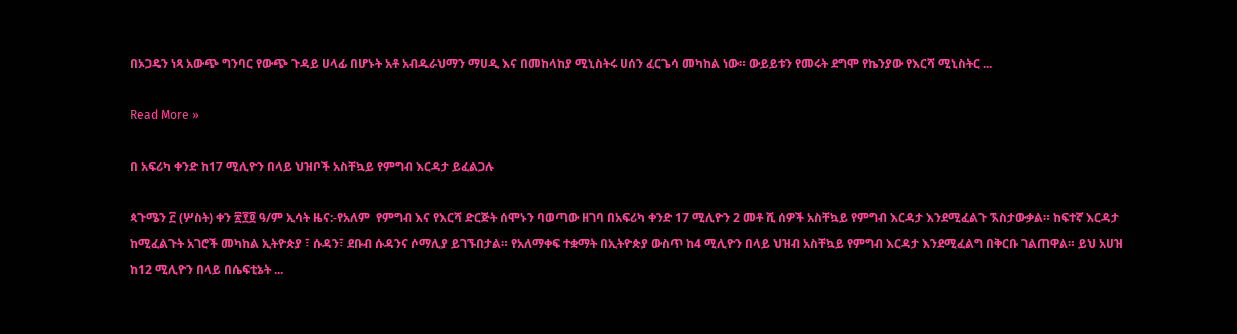በኦጋዴን ነጻ አውጭ ግንባር የውጭ ጉዳይ ሀላፊ በሆኑት አቶ አብዱራህማን ማሀዲ እና በመከላከያ ሚኒስትሩ ሀሰን ፈርጌሳ መካከል ነው። ውይይቱን የመሩት ደግሞ የኬንያው የእርሻ ሚኒስትር ...

Read More »

በ አፍሪካ ቀንድ ከ17 ሚሊዮን በላይ ህዝቦች አስቸኳይ የምግብ እርዳታ ይፈልጋሉ

ጳጉሜን ፫ (ሦስት) ቀን ፳፻፬ ዓ/ም ኢሳት ዜና:-የአለም  የምግብ እና የእርሻ ድርጅት ሰሞኑን ባወጣው ዘገባ በአፍሪካ ቀንድ 17 ሚሊዮን 2 መቶ ሺ ሰዎች አስቸኳይ የምግብ እርዳታ እንደሚፈልጉ ኧስታውቃል። ከፍተኛ እርዳታ ከሚፈልጉት አገሮች መካከል ኢትዮጵያ ፣ ሱዳን፣ ደቡብ ሱዳንና ሶማሊያ ይገኙበታል። የአለማቀፍ ተቋማት በኢትዮጵያ ውስጥ ከ4 ሚሊዮን በላይ ህዝብ አስቸኳይ የምግብ እርዳታ እንደሚፈልግ በቅርቡ ገልጠዋል። ይህ አሀዝ ከ12 ሚሊዮን በላይ በሴፍቲኔት ...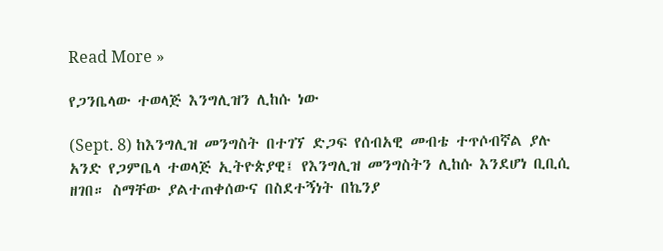Read More »

የጋንቤላው ተወላጅ እንግሊዝን ሊከሱ ነው

(Sept. 8) ከእንግሊዝ መንግስት በተገኘ ድጋፍ የሰብአዊ መብቴ ተጥሶብኛል ያሉ አንድ የጋምቤላ ተወላጅ ኢትዮጵያዊ፤ የእንግሊዝ መንግስትን ሊከሱ እንደሆነ ቢቢሲ ዘገበ። ስማቸው ያልተጠቀሰውና በስደተኝነት በኬንያ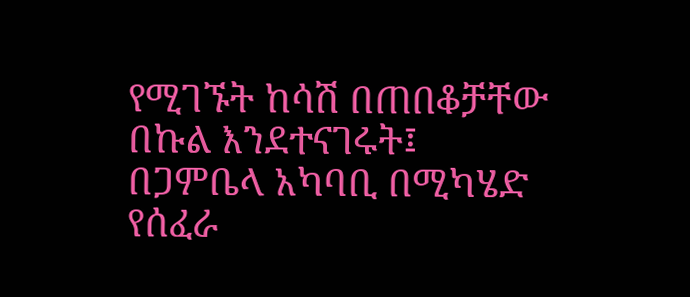የሚገኙት ከሳሽ በጠበቆቻቸው በኩል እንደተናገሩት፤ በጋምቤላ አካባቢ በሚካሄድ የሰፈራ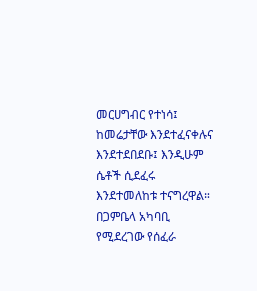መርሀግብር የተነሳ፤ ከመሬታቸው እንደተፈናቀሉና እንደተደበደቡ፤ እንዲሁም ሴቶች ሲደፈሩ እንደተመለከቱ ተናግረዋል። በጋምቤላ አካባቢ የሚደረገው የሰፈራ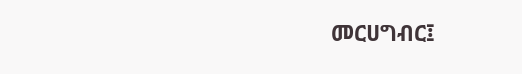መርሀግብር፤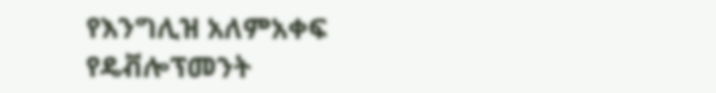የእንግሊዝ አለምአቀፍ የዴቭሎፕመንት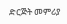ድርጅት መምሪያ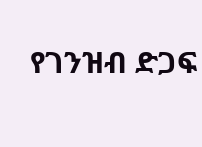የገንዝብ ድጋፍ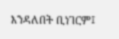እንዳለበት ቢነገርም፤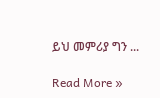ይህ መምሪያ ግን ...

Read More »